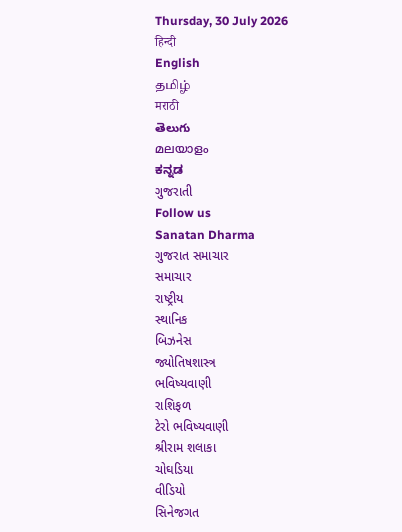Thursday, 30 July 2026
हिन्दी
English
தமிழ்
मराठी
తెలుగు
മലയാളം
ಕನ್ನಡ
ગુજરાતી
Follow us
Sanatan Dharma
ગુજરાત સમાચાર
સમાચાર
રાષ્ટ્રીય
સ્થાનિક
બિઝનેસ
જ્યોતિષશાસ્ત્ર
ભવિષ્યવાણી
રાશિફળ
ટેરો ભવિષ્યવાણી
શ્રીરામ શલાકા
ચોઘડિયા
વીડિયો
સિનેજગત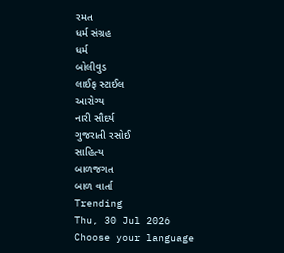રમત
ધર્મ સંગ્રહ
ધર્મ
બોલીવુડ
લાઈફ સ્ટાઈલ
આરોગ્ય
નારી સૌદર્ય
ગુજરાતી રસોઈ
સાહિત્ય
બાળજગત
બાળ વાર્તા
Trending
Thu, 30 Jul 2026
Choose your language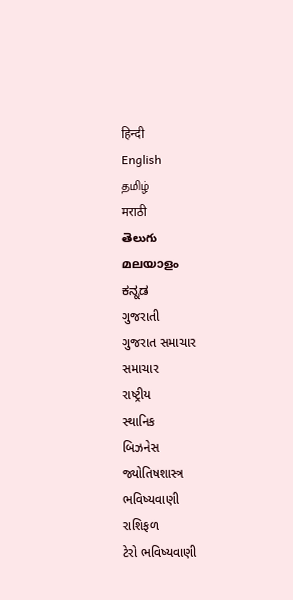हिन्दी
English
தமிழ்
मराठी
తెలుగు
മലയാളം
ಕನ್ನಡ
ગુજરાતી
ગુજરાત સમાચાર
સમાચાર
રાષ્ટ્રીય
સ્થાનિક
બિઝનેસ
જ્યોતિષશાસ્ત્ર
ભવિષ્યવાણી
રાશિફળ
ટેરો ભવિષ્યવાણી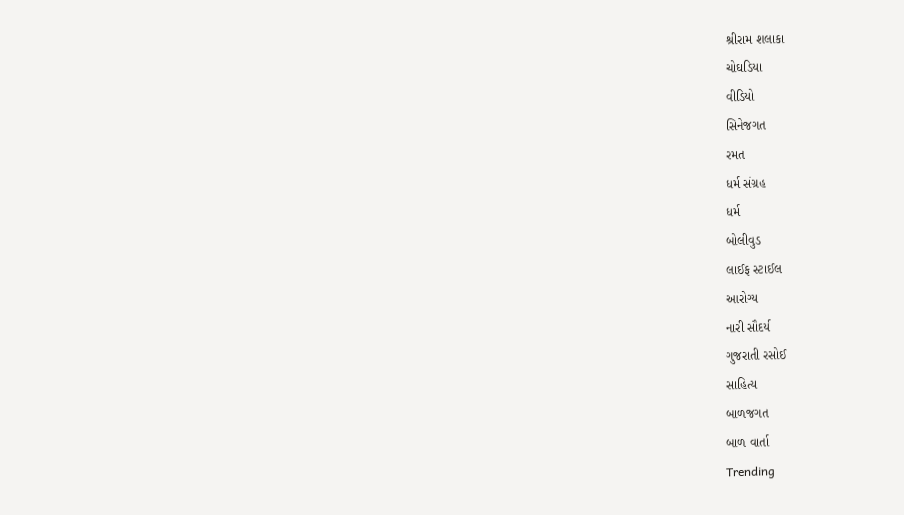શ્રીરામ શલાકા
ચોઘડિયા
વીડિયો
સિનેજગત
રમત
ધર્મ સંગ્રહ
ધર્મ
બોલીવુડ
લાઈફ સ્ટાઈલ
આરોગ્ય
નારી સૌદર્ય
ગુજરાતી રસોઈ
સાહિત્ય
બાળજગત
બાળ વાર્તા
Trending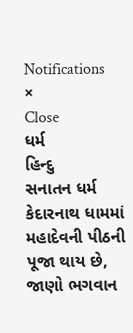Notifications
×
Close
ધર્મ
હિન્દુ
સનાતન ધર્મ
કેદારનાથ ધામમાં મહાદેવની પીઠની પૂજા થાય છે, જાણો ભગવાન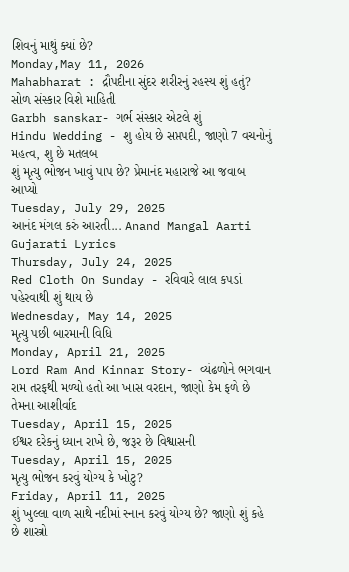શિવનું માથું ક્યાં છે?
Monday,May 11, 2026
Mahabharat : દ્રૌપદીના સુંદર શરીરનું રહસ્ય શું હતું?
સોળ સંસ્કાર વિશે માહિતી
Garbh sanskar- ગર્ભ સંસ્કાર એટલે શું
Hindu Wedding - શુ હોય છે સપ્તપદી, જાણો 7 વચનોનું મહત્વ, શુ છે મતલબ
શું મૃત્યુ ભોજન ખાવું પાપ છે? પ્રેમાનંદ મહારાજે આ જવાબ આપ્યો
Tuesday, July 29, 2025
આનંદ મંગલ કરું આરતી... Anand Mangal Aarti Gujarati Lyrics
Thursday, July 24, 2025
Red Cloth On Sunday - રવિવારે લાલ કપડાં પહેરવાથી શું થાય છે
Wednesday, May 14, 2025
મૃત્યુ પછી બારમાની વિધિ
Monday, April 21, 2025
Lord Ram And Kinnar Story- વ્યંઢળોને ભગવાન રામ તરફથી મળ્યો હતો આ ખાસ વરદાન, જાણો કેમ ફળે છે તેમના આશીર્વાદ
Tuesday, April 15, 2025
ઈશ્વર દરેકનું ધ્યાન રાખે છે, જરૂર છે વિશ્વાસની
Tuesday, April 15, 2025
મૃત્યુ ભોજન કરવું યોગ્ય કે ખોટુ?
Friday, April 11, 2025
શું ખુલ્લા વાળ સાથે નદીમાં સ્નાન કરવું યોગ્ય છે? જાણો શું કહે છે શાસ્ત્રો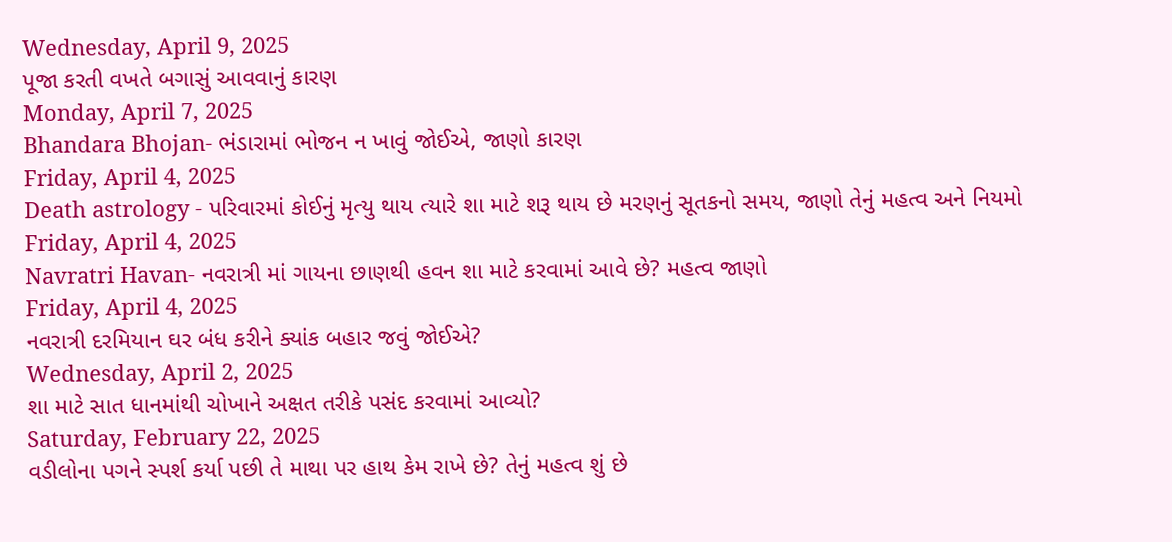Wednesday, April 9, 2025
પૂજા કરતી વખતે બગાસું આવવાનું કારણ
Monday, April 7, 2025
Bhandara Bhojan- ભંડારામાં ભોજન ન ખાવું જોઈએ, જાણો કારણ
Friday, April 4, 2025
Death astrology - પરિવારમાં કોઈનું મૃત્યુ થાય ત્યારે શા માટે શરૂ થાય છે મરણનું સૂતકનો સમય, જાણો તેનું મહત્વ અને નિયમો
Friday, April 4, 2025
Navratri Havan- નવરાત્રી માં ગાયના છાણથી હવન શા માટે કરવામાં આવે છે? મહત્વ જાણો
Friday, April 4, 2025
નવરાત્રી દરમિયાન ઘર બંધ કરીને ક્યાંક બહાર જવું જોઈએ?
Wednesday, April 2, 2025
શા માટે સાત ધાનમાંથી ચોખાને અક્ષત તરીકે પસંદ કરવામાં આવ્યો?
Saturday, February 22, 2025
વડીલોના પગને સ્પર્શ કર્યા પછી તે માથા પર હાથ કેમ રાખે છે? તેનું મહત્વ શું છે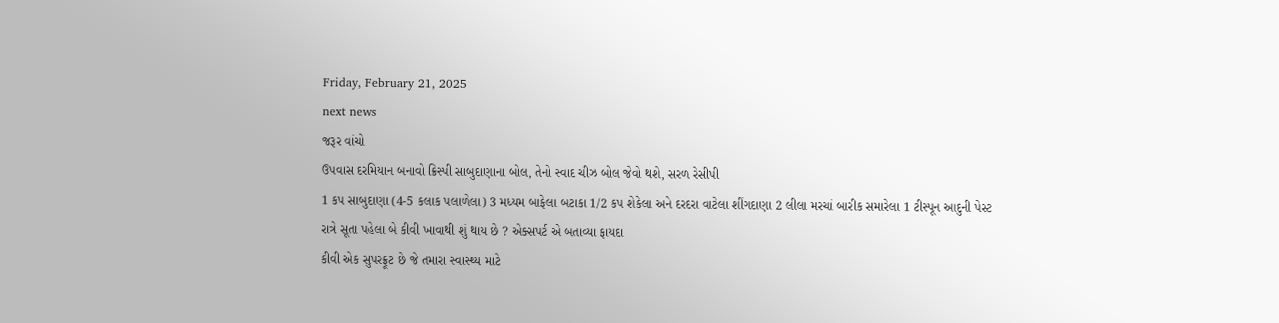Friday, February 21, 2025
next news
જરૂર વાંચો
ઉપવાસ દરમિયાન બનાવો ક્રિસ્પી સાબુદાણાના બોલ, તેનો સ્વાદ ચીઝ બોલ જેવો થશે, સરળ રેસીપી
1 કપ સાબુદાણા (4-5 કલાક પલાળેલા) 3 મધ્યમ બાફેલા બટાકા 1/2 કપ શેકેલા અને દરદરા વાટેલા શીંગદાણા 2 લીલા મરચાં બારીક સમારેલા 1 ટીસ્પૂન આદુની પેસ્ટ
રાત્રે સૂતા પહેલા બે કીવી ખાવાથી શું થાય છે ? એક્સપર્ટ એ બતાવ્યા ફાયદા
કીવી એક સુપરફ્રૂટ છે જે તમારા સ્વાસ્થ્ય માટે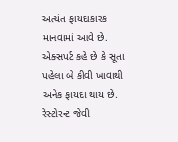અત્યંત ફાયદાકારક માનવામાં આવે છે. એક્સપર્ટ કહે છે કે સૂતા પહેલા બે કીવી ખાવાથી અનેક ફાયદા થાય છે.
રેસ્ટોરન્ટ જેવી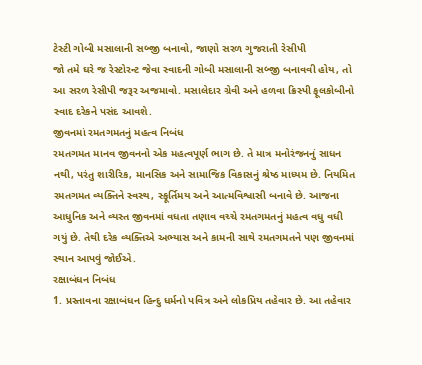ટેસ્ટી ગોબી મસાલાની સબ્જી બનાવો, જાણો સરળ ગુજરાતી રેસીપી
જો તમે ઘરે જ રેસ્ટોરન્ટ જેવા સ્વાદની ગોબી મસાલાની સબ્જી બનાવવી હોય, તો આ સરળ રેસીપી જરૂર અજમાવો. મસાલેદાર ગ્રેવી અને હળવા ક્રિસ્પી ફૂલકોબીનો સ્વાદ દરેકને પસંદ આવશે.
જીવનમાં રમતગમતનું મહત્વ નિબંધ
રમતગમત માનવ જીવનનો એક મહત્વપૂર્ણ ભાગ છે. તે માત્ર મનોરંજનનું સાધન નથી, પરંતુ શારીરિક, માનસિક અને સામાજિક વિકાસનું શ્રેષ્ઠ માધ્યમ છે. નિયમિત રમતગમત વ્યક્તિને સ્વસ્થ, સ્ફૂર્તિમય અને આત્મવિશ્વાસી બનાવે છે. આજના આધુનિક અને વ્યસ્ત જીવનમાં વધતા તણાવ વચ્ચે રમતગમતનું મહત્વ વધુ વધી ગયું છે. તેથી દરેક વ્યક્તિએ અભ્યાસ અને કામની સાથે રમતગમતને પણ જીવનમાં સ્થાન આપવું જોઈએ.
રક્ષાબંધન નિબંધ
1. પ્રસ્તાવના રક્ષાબંધન હિન્દુ ધર્મનો પવિત્ર અને લોકપ્રિય તહેવાર છે. આ તહેવાર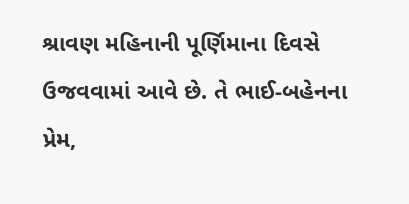શ્રાવણ મહિનાની પૂર્ણિમાના દિવસે ઉજવવામાં આવે છે. તે ભાઈ-બહેનના પ્રેમ,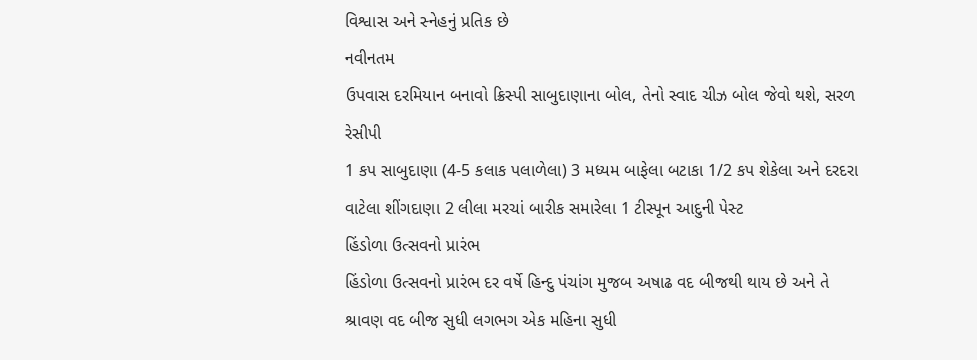વિશ્વાસ અને સ્નેહનું પ્રતિક છે
નવીનતમ
ઉપવાસ દરમિયાન બનાવો ક્રિસ્પી સાબુદાણાના બોલ, તેનો સ્વાદ ચીઝ બોલ જેવો થશે, સરળ રેસીપી
1 કપ સાબુદાણા (4-5 કલાક પલાળેલા) 3 મધ્યમ બાફેલા બટાકા 1/2 કપ શેકેલા અને દરદરા વાટેલા શીંગદાણા 2 લીલા મરચાં બારીક સમારેલા 1 ટીસ્પૂન આદુની પેસ્ટ
હિંડોળા ઉત્સવનો પ્રારંભ
હિંડોળા ઉત્સવનો પ્રારંભ દર વર્ષે હિન્દુ પંચાંગ મુજબ અષાઢ વદ બીજથી થાય છે અને તે શ્રાવણ વદ બીજ સુધી લગભગ એક મહિના સુધી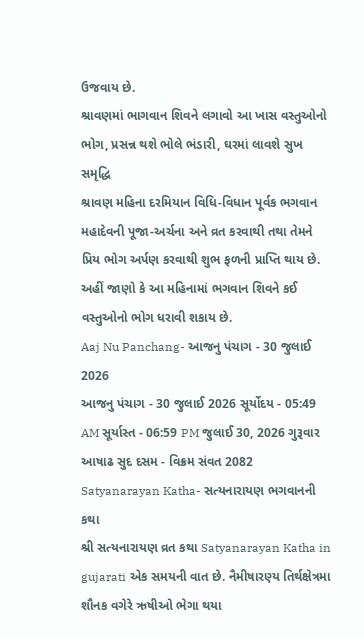ઉજવાય છે.
શ્રાવણમાં ભાગવાન શિવને લગાવો આ ખાસ વસ્તુઓનો ભોગ, પ્રસન્ન થશે ભોલે ભંડારી, ઘરમાં લાવશે સુખ સમૃદ્ધિ
શ્રાવણ મહિના દરમિયાન વિધિ-વિધાન પૂર્વક ભગવાન મહાદેવની પૂજા-અર્ચના અને વ્રત કરવાથી તથા તેમને પ્રિય ભોગ અર્પણ કરવાથી શુભ ફળની પ્રાપ્તિ થાય છે. અહીં જાણો કે આ મહિનામાં ભગવાન શિવને કઈ વસ્તુઓનો ભોગ ધરાવી શકાય છે.
Aaj Nu Panchang- આજનુ પંચાગ - 30 જુલાઈ 2026
આજનુ પંચાગ - 30 જુલાઈ 2026 સૂર્યોદય - 05:49 AM સૂર્યાસ્ત - 06:59 PM જુલાઈ 30, 2026 ગુરૂવાર આષાઢ સુદ દસમ - વિક્રમ સંવત 2082
Satyanarayan Katha- સત્યનારાયણ ભગવાનની કથા
શ્રી સત્યનારાયણ વ્રત કથા Satyanarayan Katha in gujarati એક સમયની વાત છે. નૈમીષારણ્ય તિર્થક્ષેત્રમા શૌનક વગેરે ઋષીઓ ભેગા થયા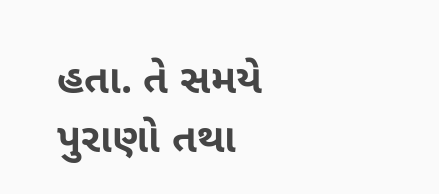હતા. તે સમયે પુરાણો તથા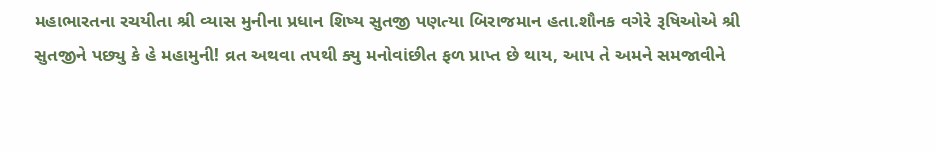મહાભારતના રચયીતા શ્રી વ્યાસ મુનીના પ્રધાન શિષ્ય સુતજી પણત્યા બિરાજમાન હતા.શૌનક વગેરે રૂષિઓએ શ્રી સુતજીને પછ્યુ કે હે મહામુની! વ્રત અથવા તપથી ક્યુ મનોવાંછીત ફળ પ્રાપ્ત છે થાય, આપ તે અમને સમજાવીને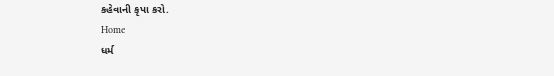કહેવાની કૃપા કરો.
Home
ધર્મ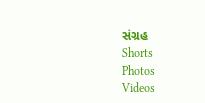સંગ્રહ
Shorts
Photos
Videos